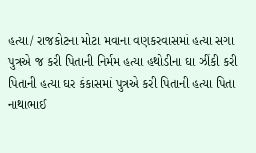હત્યા/ રાજકોટના મોટા મવાના વણકરવાસમાં હત્યા સગા પુત્રએ જ કરી પિતાની નિર્મમ હત્યા હથોડીના ઘા ઝીંકી કરી પિતાની હત્યા ઘર કંકાસમાં પુત્રએ કરી પિતાની હત્યા પિતા નાથાભાઈ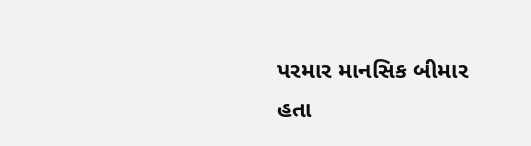પરમાર માનસિક બીમાર હતા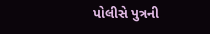પોલીસે પુત્રની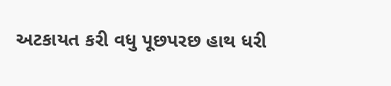અટકાયત કરી વધુ પૂછપરછ હાથ ધરી